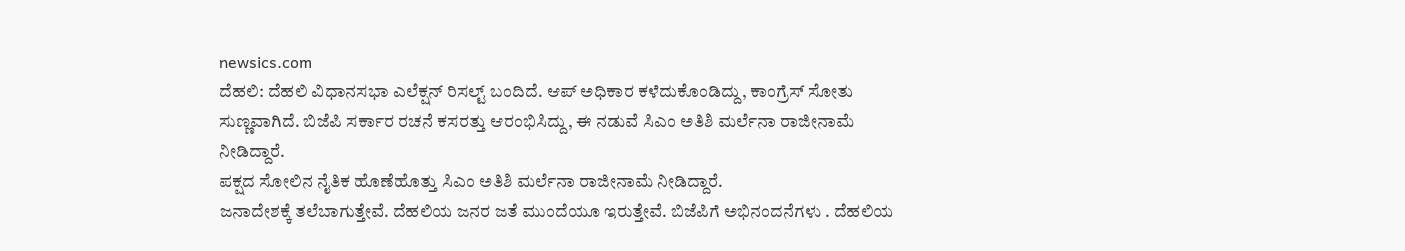newsics.com
ದೆಹಲಿ: ದೆಹಲಿ ವಿಧಾನಸಭಾ ಎಲೆಕ್ಷನ್ ರಿಸಲ್ಟ್ ಬಂದಿದೆ. ಆಪ್ ಅಧಿಕಾರ ಕಳೆದುಕೊಂಡಿದ್ದು, ಕಾಂಗ್ರೆಸ್ ಸೋತು ಸುಣ್ಣವಾಗಿದೆ. ಬಿಜೆಪಿ ಸರ್ಕಾರ ರಚನೆ ಕಸರತ್ತು ಆರಂಭಿಸಿದ್ದು, ಈ ನಡುವೆ ಸಿಎಂ ಅತಿಶಿ ಮರ್ಲೆನಾ ರಾಜೀನಾಮೆ ನೀಡಿದ್ದಾರೆ.
ಪಕ್ಷದ ಸೋಲಿನ ನೈತಿಕ ಹೊಣೆಹೊತ್ತು ಸಿಎಂ ಅತಿಶಿ ಮರ್ಲೆನಾ ರಾಜೀನಾಮೆ ನೀಡಿದ್ದಾರೆ.
ಜನಾದೇಶಕ್ಕೆ ತಲೆಬಾಗುತ್ತೇವೆ. ದೆಹಲಿಯ ಜನರ ಜತೆ ಮುಂದೆಯೂ ಇರುತ್ತೇವೆ. ಬಿಜೆಪಿಗೆ ಅಭಿನಂದನೆಗಳು . ದೆಹಲಿಯ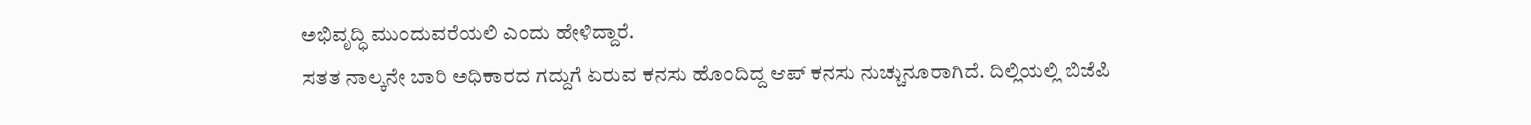ಅಭಿವೃದ್ಧಿ ಮುಂದುವರೆಯಲಿ ಎಂದು ಹೇಳಿದ್ದಾರೆ.
ಸತತ ನಾಲ್ಕನೇ ಬಾರಿ ಅಧಿಕಾರದ ಗದ್ದುಗೆ ಏರುವ ಕನಸು ಹೊಂದಿದ್ದ ಆಪ್ ಕನಸು ನುಚ್ಚುನೂರಾಗಿದೆ. ದಿಲ್ಲಿಯಲ್ಲಿ ಬಿಜೆಪಿ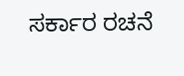ಸರ್ಕಾರ ರಚನೆ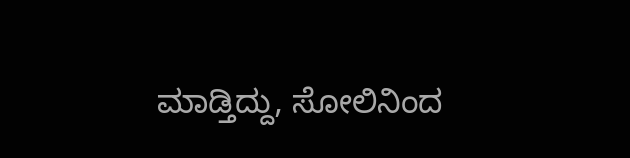ಮಾಡ್ತಿದ್ದು, ಸೋಲಿನಿಂದ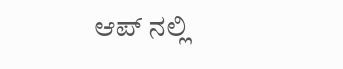ಆಪ್ ನಲ್ಲಿ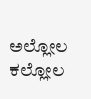ಅಲ್ಲೋಲ ಕಲ್ಲೋಲ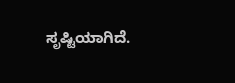ಸೃಷ್ಟಿಯಾಗಿದೆ.